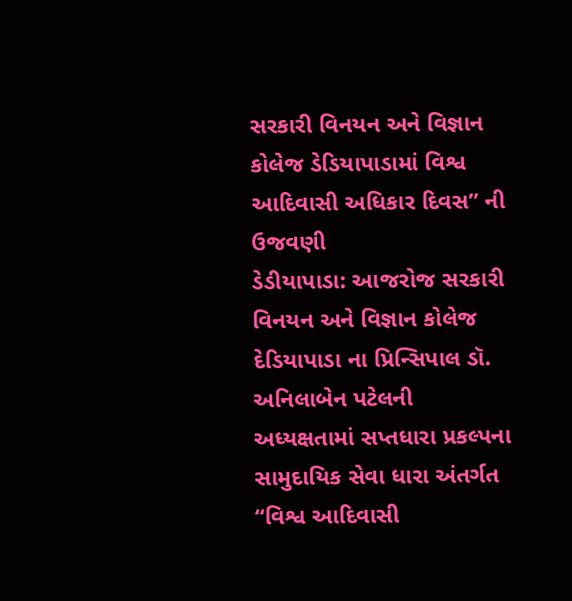સરકારી વિનયન અને વિજ્ઞાન કોલેજ ડેડિયાપાડામાં વિશ્વ આદિવાસી અધિકાર દિવસ” ની ઉજવણી
ડેડીયાપાડા: આજરોજ સરકારી વિનયન અને વિજ્ઞાન કોલેજ દેડિયાપાડા ના પ્રિન્સિપાલ ડૉ. અનિલાબેન પટેલની અધ્યક્ષતામાં સપ્તધારા પ્રકલ્પના સામુદાયિક સેવા ધારા અંતર્ગત “વિશ્વ આદિવાસી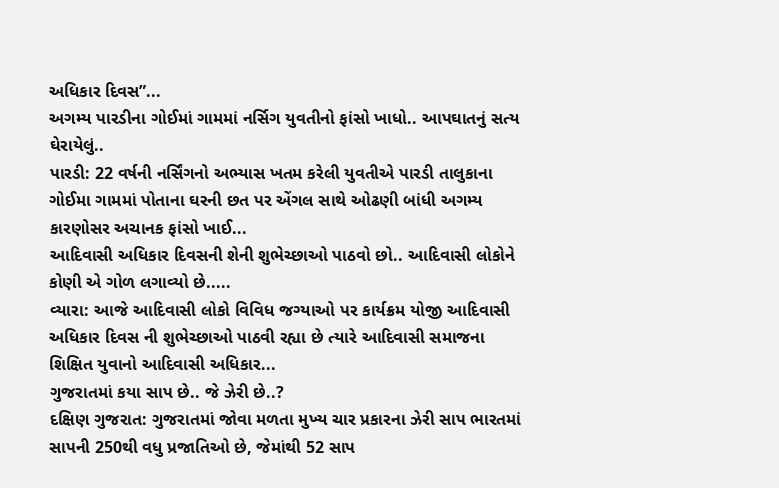અધિકાર દિવસ”...
અગમ્ય પારડીના ગોઈમાં ગામમાં નર્સિગ યુવતીનો ફાંસો ખાધો.. આપઘાતનું સત્ય ઘેરાયેલું..
પારડી: 22 વર્ષની નર્સિંગનો અભ્યાસ ખતમ કરેલી યુવતીએ પારડી તાલુકાના ગોઈમા ગામમાં પોતાના ઘરની છત પર એંગલ સાથે ઓઢણી બાંધી અગમ્ય કારણોસર અચાનક ફાંસો ખાઈ...
આદિવાસી અધિકાર દિવસની શેની શુભેચ્છાઓ પાઠવો છો.. આદિવાસી લોકોને કોણી એ ગોળ લગાવ્યો છે.....
વ્યારા: આજે આદિવાસી લોકો વિવિધ જગ્યાઓ પર કાર્યક્રમ યોજી આદિવાસી અધિકાર દિવસ ની શુભેચ્છાઓ પાઠવી રહ્યા છે ત્યારે આદિવાસી સમાજના શિક્ષિત યુવાનો આદિવાસી અધિકાર...
ગુજરાતમાં કયા સાપ છે.. જે ઝેરી છે..?
દક્ષિણ ગુજરાત: ગુજરાતમાં જોવા મળતા મુખ્ય ચાર પ્રકારના ઝેરી સાપ ભારતમાં સાપની 250થી વધુ પ્રજાતિઓ છે, જેમાંથી 52 સાપ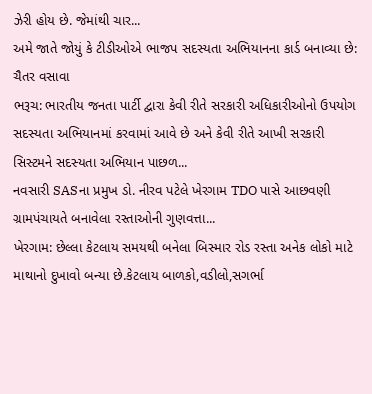ઝેરી હોય છે. જેમાંથી ચાર...
અમે જાતે જોયું કે ટીડીઓએ ભાજપ સદસ્યતા અભિયાનના કાર્ડ બનાવ્યા છે: ચૈતર વસાવા
ભરૂચ: ભારતીય જનતા પાર્ટી દ્વારા કેવી રીતે સરકારી અધિકારીઓનો ઉપયોગ સદસ્યતા અભિયાનમાં કરવામાં આવે છે અને કેવી રીતે આખી સરકારી સિસ્ટમને સદસ્યતા અભિયાન પાછળ...
નવસારી SASના પ્રમુખ ડો. નીરવ પટેલે ખેરગામ TDO પાસે આછવણી ગ્રામપંચાયતે બનાવેલા રસ્તાઓની ગુણવત્તા...
ખેરગામ: છેલ્લા કેટલાય સમયથી બનેલા બિસ્માર રોડ રસ્તા અનેક લોકો માટે માથાનો દુખાવો બન્યા છે.કેટલાય બાળકો,વડીલો,સગર્ભા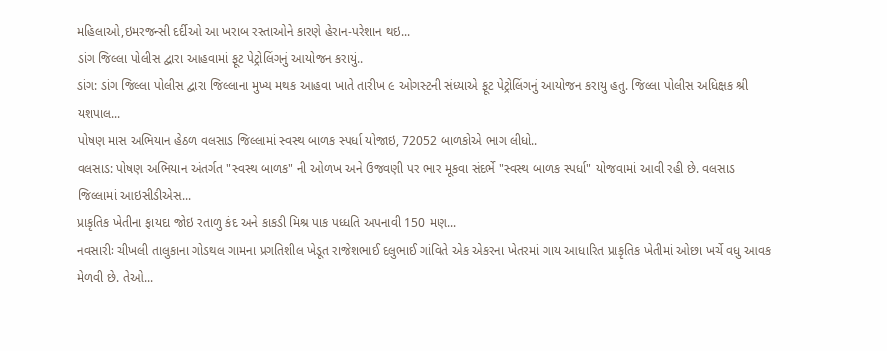મહિલાઓ,ઇમરજન્સી દર્દીઓ આ ખરાબ રસ્તાઓને કારણે હેરાન-પરેશાન થઇ...
ડાંગ જિલ્લા પોલીસ દ્વારા આહવામાં ફૂટ પેટ્રોલિંગનું આયોજન કરાયું..
ડાંગ: ડાંગ જિલ્લા પોલીસ દ્વારા જિલ્લાના મુખ્ય મથક આહવા ખાતે તારીખ ૯ ઓગસ્ટની સંધ્યાએ ફૂટ પેટ્રોલિંગનું આયોજન કરાયુ હતુ. જિલ્લા પોલીસ અધિક્ષક શ્રી યશપાલ...
પોષણ માસ અભિયાન હેઠળ વલસાડ જિલ્લામાં સ્વસ્થ બાળક સ્પર્ધા યોજાઇ, 72052 બાળકોએ ભાગ લીધો..
વલસાડ: પોષણ અભિયાન અંતર્ગત "સ્વસ્થ બાળક" ની ઓળખ અને ઉજવણી પર ભાર મૂકવા સંદર્ભે "સ્વસ્થ બાળક સ્પર્ધા" યોજવામાં આવી રહી છે. વલસાડ જિલ્લામાં આઇસીડીએસ...
પ્રાકૃતિક ખેતીના ફાયદા જોઇ રતાળુ કંદ અને કાકડી મિશ્ર પાક પધ્ધતિ અપનાવી 150 મણ...
નવસારીઃ ચીખલી તાલુકાના ગોડથલ ગામના પ્રગતિશીલ ખેડૂત રાજેશભાઈ દલુભાઈ ગાંવિતે એક એકરના ખેતરમાં ગાય આધારિત પ્રાકૃતિક ખેતીમાં ઓછા ખર્ચે વધુ આવક મેળવી છે. તેઓ...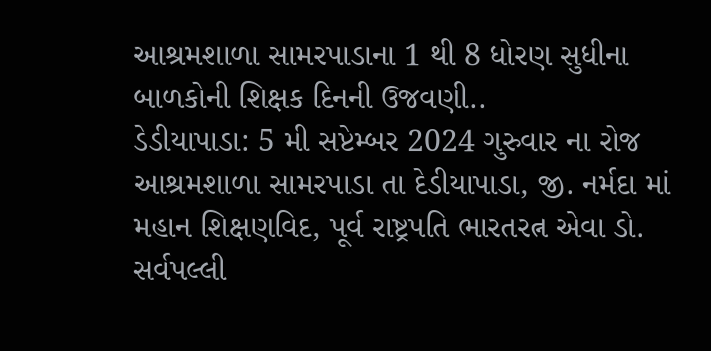આશ્રમશાળા સામરપાડાના 1 થી 8 ધોરણ સુધીના બાળકોની શિક્ષક દિનની ઉજવણી..
ડેડીયાપાડા: 5 મી સપ્ટેમ્બર 2024 ગુરુવાર ના રોજ આશ્રમશાળા સામરપાડા તા દેડીયાપાડા, જી. નર્મદા માં મહાન શિક્ષણવિદ, પૂર્વ રાષ્ટ્રપતિ ભારતરત્ન એવા ડો. સર્વપલ્લી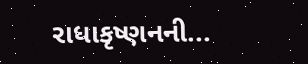રાધાકૃષ્ણનની...